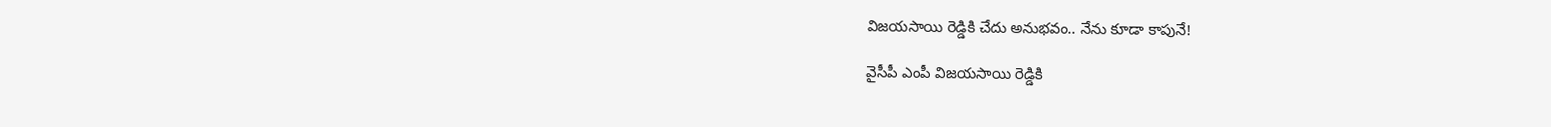విజయసాయి రెడ్డికి చేదు అనుభవం.. నేను కూడా కాపునే!

వైసీపీ ఎంపీ విజయసాయి రెడ్డికి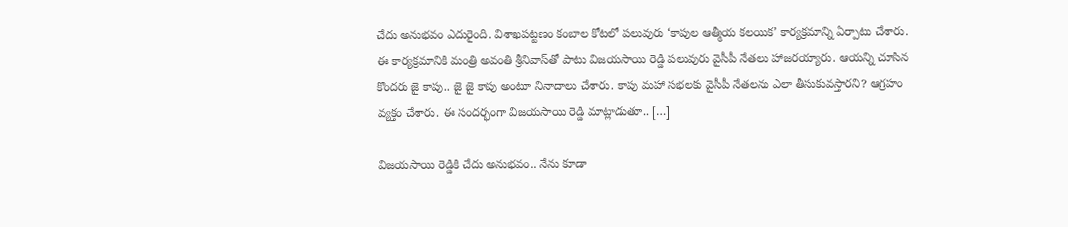చేదు అనుభవం ఎదురైంది. విశాఖపట్టణం కంబాల కోటలో పలువురు ‘కాపుల ఆత్మీయ కలయిక’ కార్యక్రమాన్ని ఏర్పాటు చేశారు. ఈ కార్యక్రమానికి మంత్రి అవంతి శ్రీనివాస్‌తో పాటు విజయసాయి రెడ్డి పలువురు వైసీపీ నేతలు హాజరయ్యారు. ఆయన్ని చూసిన కొందరు జై కాపు.. జై జై కాపు అంటూ నినాదాలు చేశారు. కాపు మహా సభలకు వైసీపీ నేతలను ఎలా తీసుకువస్తారని? ఆగ్రహం వ్యక్తం చేశారు. ఈ సందర్భంగా విజయసాయి రెడ్డి మాట్లాడుతూ.. […]

విజయసాయి రెడ్డికి చేదు అనుభవం.. నేను కూడా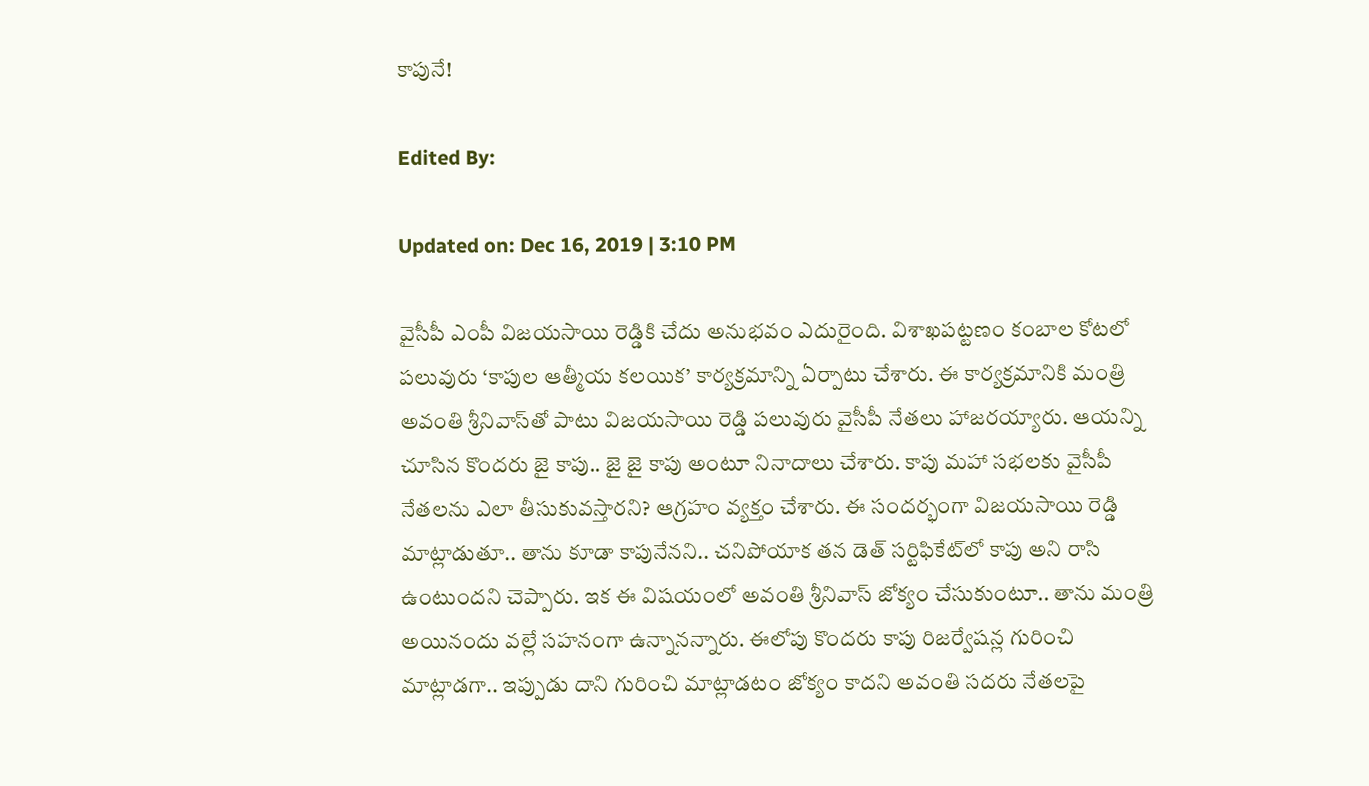కాపునే!

Edited By:

Updated on: Dec 16, 2019 | 3:10 PM

వైసీపీ ఎంపీ విజయసాయి రెడ్డికి చేదు అనుభవం ఎదురైంది. విశాఖపట్టణం కంబాల కోటలో పలువురు ‘కాపుల ఆత్మీయ కలయిక’ కార్యక్రమాన్ని ఏర్పాటు చేశారు. ఈ కార్యక్రమానికి మంత్రి అవంతి శ్రీనివాస్‌తో పాటు విజయసాయి రెడ్డి పలువురు వైసీపీ నేతలు హాజరయ్యారు. ఆయన్ని చూసిన కొందరు జై కాపు.. జై జై కాపు అంటూ నినాదాలు చేశారు. కాపు మహా సభలకు వైసీపీ నేతలను ఎలా తీసుకువస్తారని? ఆగ్రహం వ్యక్తం చేశారు. ఈ సందర్భంగా విజయసాయి రెడ్డి మాట్లాడుతూ.. తాను కూడా కాపునేనని.. చనిపోయాక తన డెత్‌ సర్టిఫికేట్‌లో కాపు అని రాసి ఉంటుందని చెప్పారు. ఇక ఈ విషయంలో అవంతి శ్రీనివాస్ జోక్యం చేసుకుంటూ.. తాను మంత్రి అయినందు వల్లే సహనంగా ఉన్నానన్నారు. ఈలోపు కొందరు కాపు రిజర్వేషన్ల గురించి మాట్లాడగా.. ఇప్పుడు దాని గురించి మాట్లాడటం జోక్యం కాదని అవంతి సదరు నేతలపై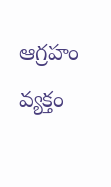ఆగ్రహం వ్యక్తం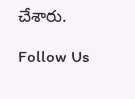చేశారు.

Follow Us